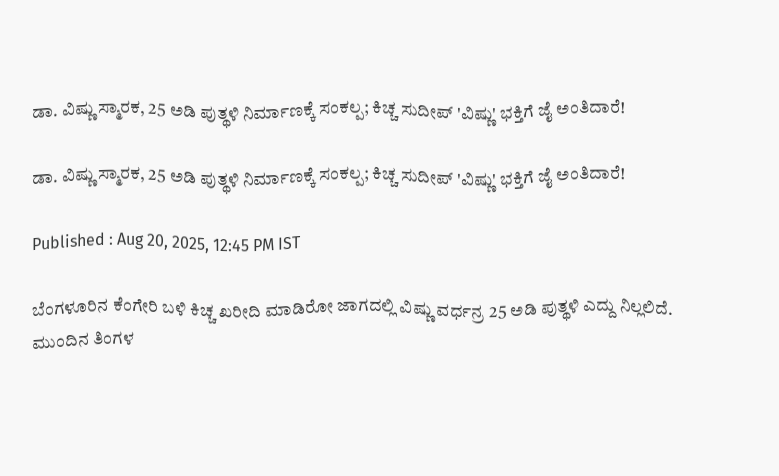ಡಾ. ವಿಷ್ಣು ಸ್ಮಾರಕ, 25 ಅಡಿ ಪುತ್ಥಳಿ ನಿರ್ಮಾಣಕ್ಕೆ ಸಂಕಲ್ಪ; ಕಿಚ್ಚ ಸುದೀಪ್ 'ವಿಷ್ಣು' ಭಕ್ತಿಗೆ ಜೈ ಅಂತಿದಾರೆ!

ಡಾ. ವಿಷ್ಣು ಸ್ಮಾರಕ, 25 ಅಡಿ ಪುತ್ಥಳಿ ನಿರ್ಮಾಣಕ್ಕೆ ಸಂಕಲ್ಪ; ಕಿಚ್ಚ ಸುದೀಪ್ 'ವಿಷ್ಣು' ಭಕ್ತಿಗೆ ಜೈ ಅಂತಿದಾರೆ!

Published : Aug 20, 2025, 12:45 PM IST

ಬೆಂಗಳೂರಿನ ಕೆಂಗೇರಿ ಬಳಿ ಕಿಚ್ಚ ಖರೀದಿ ಮಾಡಿರೋ ಜಾಗದಲ್ಲಿ ವಿಷ್ಣು ವರ್ಧನ್ರ 25 ಅಡಿ ಪುತ್ಥಳಿ ಎದ್ದು ನಿಲ್ಲಲಿದೆ. ಮುಂದಿನ ತಿಂಗಳ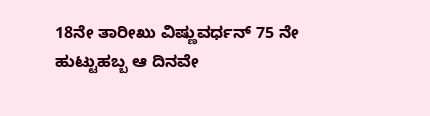18ನೇ ತಾರೀಖು ವಿಷ್ಣುವರ್ಧನ್ 75 ನೇ ಹುಟ್ಟುಹಬ್ಬ ಆ ದಿನವೇ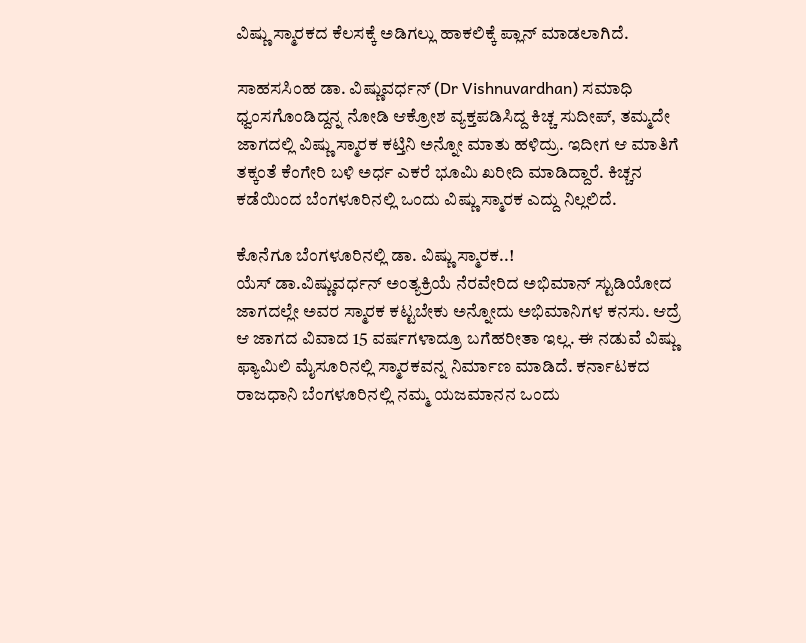ವಿಷ್ಣು ಸ್ಮಾರಕದ ಕೆಲಸಕ್ಕೆ ಅಡಿಗಲ್ಲು ಹಾಕಲಿಕ್ಕೆ ಪ್ಲಾನ್ ಮಾಡಲಾಗಿದೆ.

ಸಾಹಸಸಿಂಹ ಡಾ. ವಿಷ್ಣುವರ್ಧನ್ (Dr Vishnuvardhan) ಸಮಾಧಿ ಧ್ವಂಸಗೊಂಡಿದ್ದನ್ನ ನೋಡಿ ಆಕ್ರೋಶ ವ್ಯಕ್ತಪಡಿಸಿದ್ದ ಕಿಚ್ಚ ಸುದೀಪ್, ತಮ್ಮದೇ ಜಾಗದಲ್ಲಿ ವಿಷ್ಣು ಸ್ಮಾರಕ ಕಟ್ತಿನಿ ಅನ್ನೋ ಮಾತು ಹಳಿದ್ರು. ಇದೀಗ ಆ ಮಾತಿಗೆ ತಕ್ಕಂತೆ ಕೆಂಗೇರಿ ಬಳಿ ಅರ್ಧ ಎಕರೆ ಭೂಮಿ ಖರೀದಿ ಮಾಡಿದ್ದಾರೆ. ಕಿಚ್ಚನ ಕಡೆಯಿಂದ ಬೆಂಗಳೂರಿನಲ್ಲಿ ಒಂದು ವಿಷ್ಣು ಸ್ಮಾರಕ ಎದ್ದು ನಿಲ್ಲಲಿದೆ.

ಕೊನೆಗೂ ಬೆಂಗಳೂರಿನಲ್ಲಿ ಡಾ. ವಿಷ್ಣು ಸ್ಮಾರಕ..!
ಯೆಸ್ ಡಾ.ವಿಷ್ಣುವರ್ಧನ್ ಅಂತ್ಯಕ್ರಿಯೆ ನೆರವೇರಿದ ಅಭಿಮಾನ್ ಸ್ಟುಡಿಯೋದ ಜಾಗದಲ್ಲೇ ಅವರ ಸ್ಮಾರಕ ಕಟ್ಟಬೇಕು ಅನ್ನೋದು ಅಭಿಮಾನಿಗಳ ಕನಸು. ಆದ್ರೆ ಆ ಜಾಗದ ವಿವಾದ 15 ವರ್ಷಗಳಾದ್ರೂ ಬಗೆಹರೀತಾ ಇಲ್ಲ. ಈ ನಡುವೆ ವಿಷ್ಣು ಫ್ಯಾಮಿಲಿ ಮೈಸೂರಿನಲ್ಲಿ ಸ್ಮಾರಕವನ್ನ ನಿರ್ಮಾಣ ಮಾಡಿದೆ. ಕರ್ನಾಟಕದ ರಾಜಧಾನಿ ಬೆಂಗಳೂರಿನಲ್ಲಿ ನಮ್ಮ ಯಜಮಾನನ ಒಂದು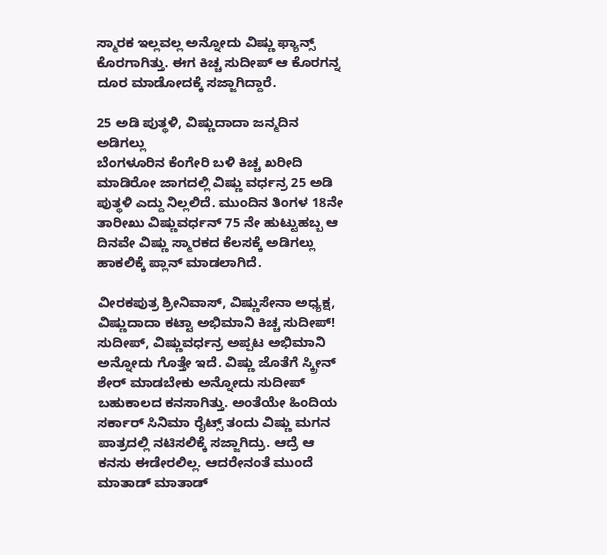ಸ್ಮಾರಕ ಇಲ್ಲವಲ್ಲ ಅನ್ನೋದು ವಿಷ್ಣು ಫ್ಯಾನ್ಸ್ ಕೊರಗಾಗಿತ್ತು. ಈಗ ಕಿಚ್ಚ ಸುದೀಪ್ ಆ ಕೊರಗನ್ನ ದೂರ ಮಾಡೋದಕ್ಕೆ ಸಜ್ಜಾಗಿದ್ದಾರೆ.

25 ಅಡಿ ಪುತ್ಥಳಿ, ವಿಷ್ಣುದಾದಾ ಜನ್ಮದಿನ ಅಡಿಗಲ್ಲು
ಬೆಂಗಳೂರಿನ ಕೆಂಗೇರಿ ಬಳಿ ಕಿಚ್ಚ ಖರೀದಿ ಮಾಡಿರೋ ಜಾಗದಲ್ಲಿ ವಿಷ್ಣು ವರ್ಧನ್ರ 25 ಅಡಿ ಪುತ್ಥಳಿ ಎದ್ದು ನಿಲ್ಲಲಿದೆ. ಮುಂದಿನ ತಿಂಗಳ 18ನೇ ತಾರೀಖು ವಿಷ್ಣುವರ್ಧನ್ 75 ನೇ ಹುಟ್ಟುಹಬ್ಬ ಆ ದಿನವೇ ವಿಷ್ಣು ಸ್ಮಾರಕದ ಕೆಲಸಕ್ಕೆ ಅಡಿಗಲ್ಲು ಹಾಕಲಿಕ್ಕೆ ಪ್ಲಾನ್ ಮಾಡಲಾಗಿದೆ.

ವೀರಕಪುತ್ರ ಶ್ರೀನಿವಾಸ್, ವಿಷ್ಣುಸೇನಾ ಅಧ್ಯಕ್ಷ, ವಿಷ್ಣುದಾದಾ ಕಟ್ಟಾ ಅಭಿಮಾನಿ ಕಿಚ್ಚ ಸುದೀಪ್!
ಸುದೀಪ್, ವಿಷ್ಣುವರ್ಧನ್ರ ಅಪ್ಪಟ ಅಭಿಮಾನಿ ಅನ್ನೋದು ಗೊತ್ತೇ ಇದೆ. ವಿಷ್ಣು ಜೊತೆಗೆ ಸ್ಕ್ರೀನ್ ಶೇರ್ ಮಾಡಬೇಕು ಅನ್ನೋದು ಸುದೀಪ್ ಬಹುಕಾಲದ ಕನಸಾಗಿತ್ತು. ಅಂತೆಯೇ ಹಿಂದಿಯ ಸರ್ಕಾರ್ ಸಿನಿಮಾ ರೈಟ್ಸ್ ತಂದು ವಿಷ್ಣು ಮಗನ ಪಾತ್ರದಲ್ಲಿ ನಟಿಸಲಿಕ್ಕೆ ಸಜ್ಜಾಗಿದ್ರು. ಆದ್ರೆ ಆ ಕನಸು ಈಡೇರಲಿಲ್ಲ. ಆದರೇನಂತೆ ಮುಂದೆ ಮಾತಾಡ್ ಮಾತಾಡ್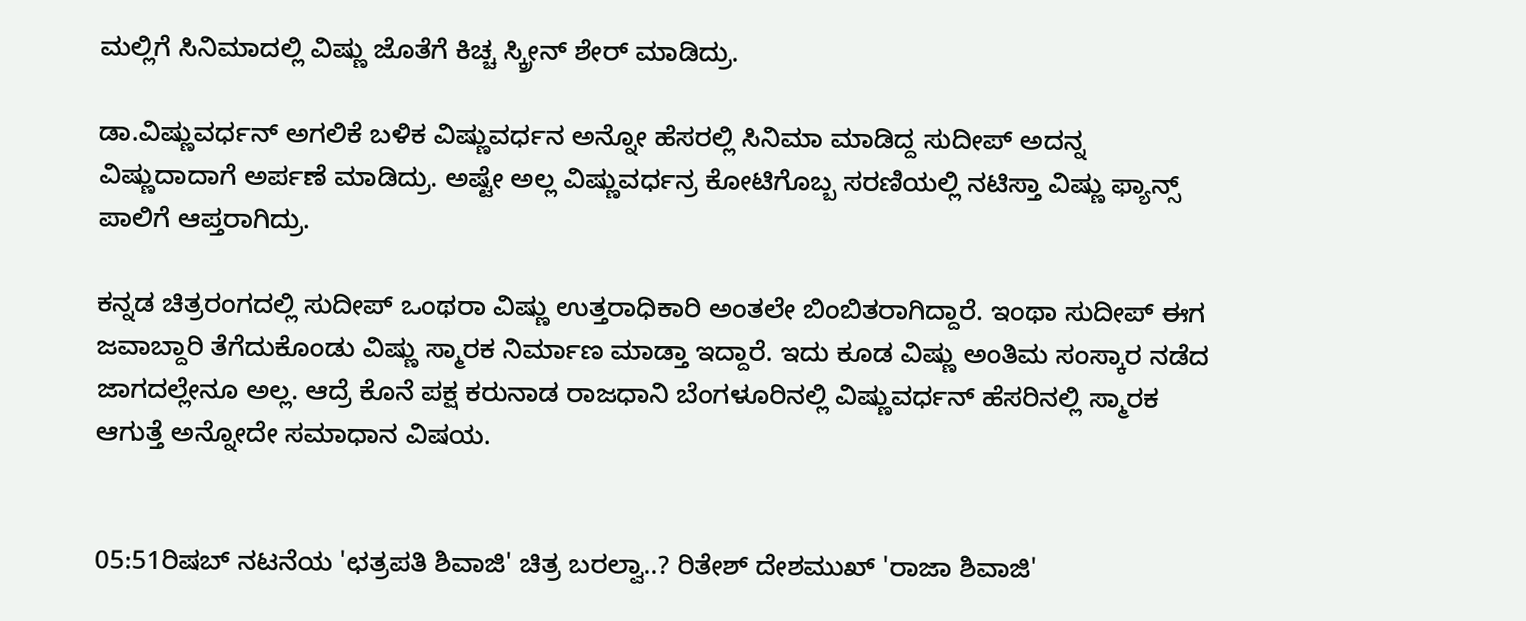ಮಲ್ಲಿಗೆ ಸಿನಿಮಾದಲ್ಲಿ ವಿಷ್ಣು ಜೊತೆಗೆ ಕಿಚ್ಚ ಸ್ಕ್ರೀನ್ ಶೇರ್ ಮಾಡಿದ್ರು.

ಡಾ.ವಿಷ್ಣುವರ್ಧನ್ ಅಗಲಿಕೆ ಬಳಿಕ ವಿಷ್ಣುವರ್ಧನ ಅನ್ನೋ ಹೆಸರಲ್ಲಿ ಸಿನಿಮಾ ಮಾಡಿದ್ದ ಸುದೀಪ್ ಅದನ್ನ ವಿಷ್ಣುದಾದಾಗೆ ಅರ್ಪಣೆ ಮಾಡಿದ್ರು. ಅಷ್ಟೇ ಅಲ್ಲ ವಿಷ್ಣುವರ್ಧನ್ರ ಕೋಟಿಗೊಬ್ಬ ಸರಣಿಯಲ್ಲಿ ನಟಿಸ್ತಾ ವಿಷ್ಣು ಫ್ಯಾನ್ಸ್ ಪಾಲಿಗೆ ಆಪ್ತರಾಗಿದ್ರು.

ಕನ್ನಡ ಚಿತ್ರರಂಗದಲ್ಲಿ ಸುದೀಪ್ ಒಂಥರಾ ವಿಷ್ಣು ಉತ್ತರಾಧಿಕಾರಿ ಅಂತಲೇ ಬಿಂಬಿತರಾಗಿದ್ದಾರೆ. ಇಂಥಾ ಸುದೀಪ್ ಈಗ ಜವಾಬ್ದಾರಿ ತೆಗೆದುಕೊಂಡು ವಿಷ್ಣು ಸ್ಮಾರಕ ನಿರ್ಮಾಣ ಮಾಡ್ತಾ ಇದ್ದಾರೆ. ಇದು ಕೂಡ ವಿಷ್ಣು ಅಂತಿಮ ಸಂಸ್ಕಾರ ನಡೆದ ಜಾಗದಲ್ಲೇನೂ ಅಲ್ಲ. ಆದ್ರೆ ಕೊನೆ ಪಕ್ಷ ಕರುನಾಡ ರಾಜಧಾನಿ ಬೆಂಗಳೂರಿನಲ್ಲಿ ವಿಷ್ಣುವರ್ಧನ್ ಹೆಸರಿನಲ್ಲಿ ಸ್ಮಾರಕ ಆಗುತ್ತೆ ಅನ್ನೋದೇ ಸಮಾಧಾನ ವಿಷಯ.


05:51ರಿಷಬ್ ನಟನೆಯ 'ಛತ್ರಪತಿ ಶಿವಾಜಿ' ಚಿತ್ರ ಬರಲ್ವಾ..? ರಿತೇಶ್ ದೇಶಮುಖ್ 'ರಾಜಾ ಶಿವಾಜಿ'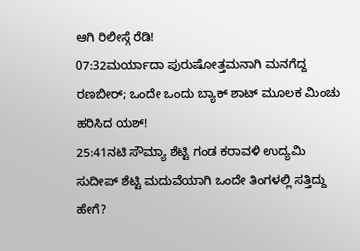ಆಗಿ ರಿಲೀಸ್ಗೆ ರೆಡಿ!
07:32ಮರ್ಯಾದಾ ಪುರುಷೋತ್ತಮನಾಗಿ ಮನಗೆದ್ದ ರಣಬೀರ್; ಒಂದೇ ಒಂದು ಬ್ಯಾಕ್ ಶಾಟ್ ಮೂಲಕ ಮಿಂಚು ಹರಿಸಿದ ಯಶ್!
25:41ನಟಿ ಸೌಮ್ಯಾ ಶೆಟ್ಟಿ ಗಂಡ ಕರಾವಳಿ ಉದ್ಯಮಿ ಸುದೀಪ್ ಶೆಟ್ಟಿ ಮದುವೆಯಾಗಿ ಒಂದೇ ತಿಂಗಳಲ್ಲಿ ಸತ್ತಿದ್ದು ಹೇಗೆ?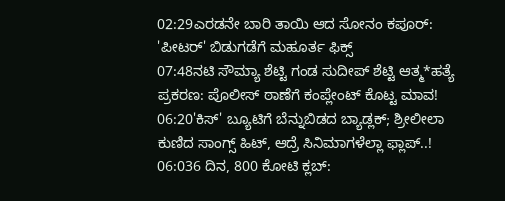02:29ಎರಡನೇ ಬಾರಿ ತಾಯಿ ಆದ ಸೋನಂ ಕಪೂರ್: 'ಪೀಟರ್' ಬಿಡುಗಡೆಗೆ ಮಹೂರ್ತ ಫಿಕ್ಸ್
07:48ನಟಿ ಸೌಮ್ಯಾ ಶೆಟ್ಟಿ ಗಂಡ ಸುದೀಪ್ ಶೆಟ್ಟಿ ಆತ್ಮ*ಹತ್ಯೆ ಪ್ರಕರಣ: ಪೊಲೀಸ್ ಠಾಣೆಗೆ ಕಂಪ್ಲೇಂಟ್ ಕೊಟ್ಟ ಮಾವ!
06:20'ಕಿಸ್' ಬ್ಯೂಟಿಗೆ ಬೆನ್ನುಬಿಡದ ಬ್ಯಾಡ್ಲಕ್; ಶ್ರೀಲೀಲಾ ಕುಣಿದ ಸಾಂಗ್ಸ್ ಹಿಟ್, ಆದ್ರೆ ಸಿನಿಮಾಗಳೆಲ್ಲಾ ಫ್ಲಾಪ್..!
06:036 ದಿನ, 800 ಕೋಟಿ ಕ್ಲಬ್: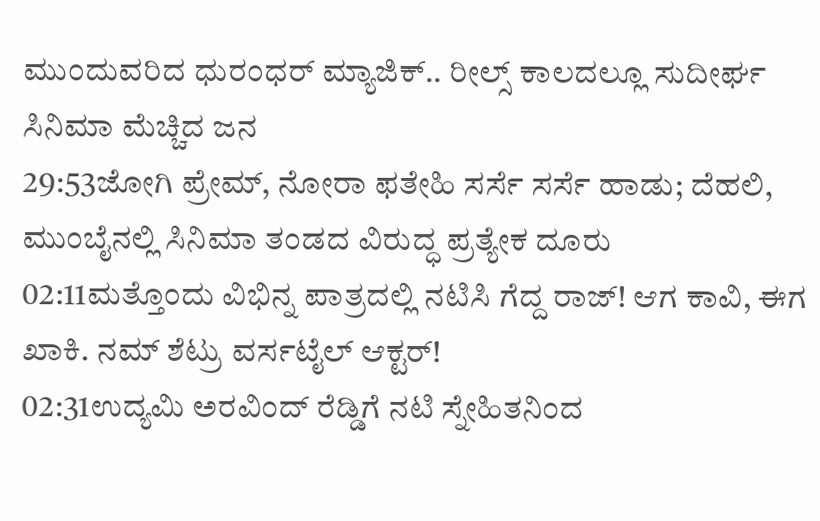ಮುಂದುವರಿದ ಧುರಂಧರ್ ಮ್ಯಾಜಿಕ್.. ರೀಲ್ಸ್ ಕಾಲದಲ್ಲೂ ಸುದೀರ್ಘ ಸಿನಿಮಾ ಮೆಚ್ಚಿದ ಜನ
29:53ಜೋಗಿ ಪ್ರೇಮ್‌, ನೋರಾ ಫತೇಹಿ ಸರ್ಸೆ ಸರ್ಸೆ ಹಾಡು; ದೆಹಲಿ, ಮುಂಬೈನಲ್ಲಿ ಸಿನಿಮಾ ತಂಡದ ವಿರುದ್ಧ ಪ್ರತ್ಯೇಕ ದೂರು
02:11ಮತ್ತೊಂದು ವಿಭಿನ್ನ ಪಾತ್ರದಲ್ಲಿ ನಟಿಸಿ ಗೆದ್ದ ರಾಜ್! ಆಗ ಕಾವಿ, ಈಗ ಖಾಕಿ. ನಮ್ ಶೆಟ್ರು ವರ್ಸಟೈಲ್ ಆಕ್ಟರ್!
02:31ಉದ್ಯಮಿ ಅರವಿಂದ್ ರೆಡ್ಡಿಗೆ ನಟಿ ಸ್ನೇಹಿತನಿಂದ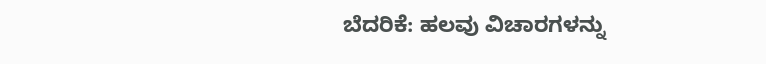ಬೆದರಿಕೆ: ಹಲವು ವಿಚಾರಗಳನ್ನು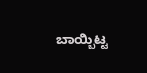ಬಾಯ್ಬಿಟ್ಟ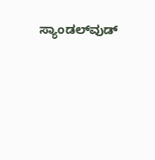ಸ್ಯಾಂಡಲ್‌ವುಡ್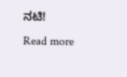ನಟಿ!
Read more